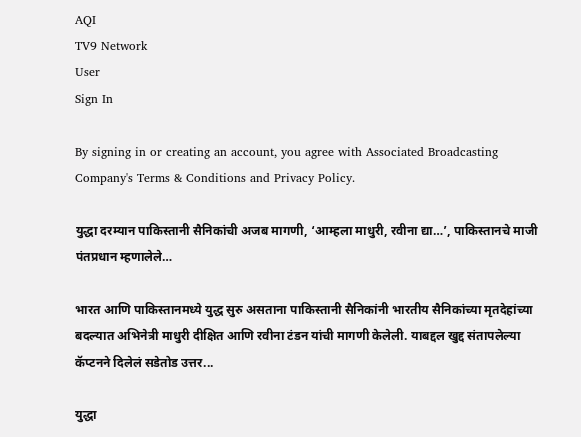AQI
TV9 Network
User
Sign In

By signing in or creating an account, you agree with Associated Broadcasting Company's Terms & Conditions and Privacy Policy.

युद्धा दरम्यान पाकिस्तानी सैनिकांची अजब मागणी, ‘आम्हला माधुरी, रवीना द्या…’, पाकिस्तानचे माजी पंतप्रधान म्हणालेले…

भारत आणि पाकिस्तानमध्ये युद्ध सुरु असताना पाकिस्तानी सैनिकांनी भारतीय सैनिकांच्या मृतदेहांच्या बदल्यात अभिनेत्री माधुरी दीक्षित आणि रवीना टंडन यांची मागणी केलेली. याबद्दल खुद्द संतापलेल्या कॅप्टनने दिलेलं सडेतोड उत्तर...

युद्धा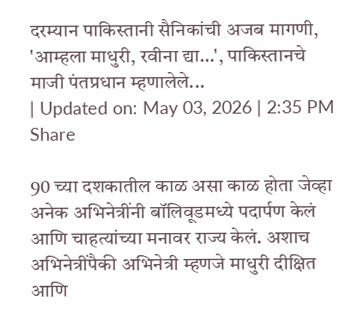दरम्यान पाकिस्तानी सैनिकांची अजब मागणी, 'आम्हला माधुरी, रवीना द्या...', पाकिस्तानचे माजी पंतप्रधान म्हणालेले...
| Updated on: May 03, 2026 | 2:35 PM
Share

90 च्या दशकातील काळ असा काळ होता जेव्हा अनेक अभिनेत्रींनी बॉलिवूडमध्ये पदार्पण केलं आणि चाहत्यांच्या मनावर राज्य केलं. अशाच अभिनेत्रींपैकी अभिनेत्री म्हणजे माधुरी दीक्षित आणि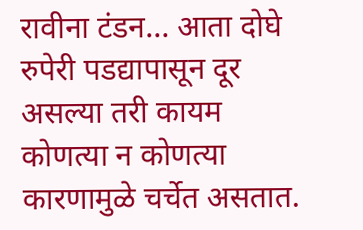रावीना टंडन… आता दोघे रुपेरी पडद्यापासून दूर असल्या तरी कायम कोणत्या न कोणत्या कारणामुळे चर्चेत असतात.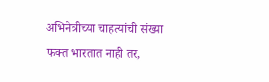अभिनेत्रीच्या चाहत्यांची संख्या फक्त भारतात नाही तर,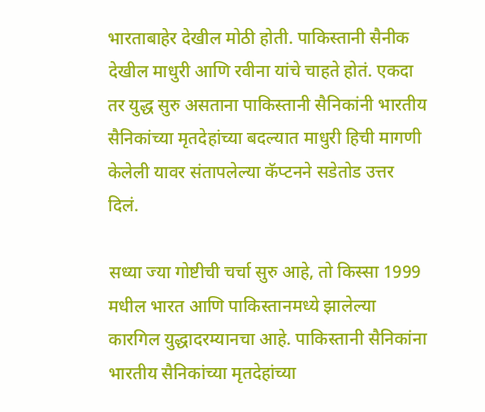भारताबाहेर देखील मोठी होती. पाकिस्तानी सैनीक देखील माधुरी आणि रवीना यांचे चाहते होतं. एकदा तर युद्ध सुरु असताना पाकिस्तानी सैनिकांनी भारतीय सैनिकांच्या मृतदेहांच्या बदल्यात माधुरी हिची मागणी केलेली यावर संतापलेल्या कॅप्टनने सडेतोड उत्तर दिलं.

सध्या ज्या गोष्टीची चर्चा सुरु आहे, तो किस्सा 1999 मधील भारत आणि पाकिस्तानमध्ये झालेल्या कारगिल युद्धादरम्यानचा आहे. पाकिस्तानी सैनिकांना भारतीय सैनिकांच्या मृतदेहांच्या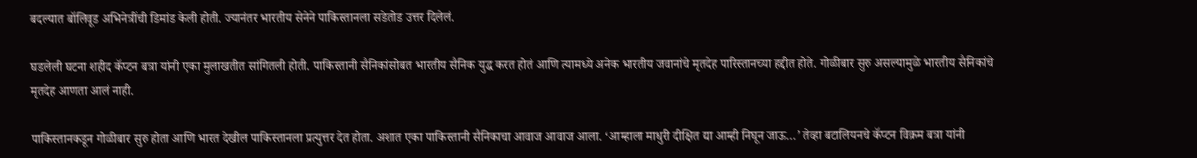बदल्यात बॉलिवूड अभिनेत्रींची डिमांड केली होती. ज्यानंतर भारतीय सेनेने पाकिस्तानला सडेतोड उत्तर दिलेलं.

घडलेली घटना शहीद कॅप्टन बत्रा यांनी एका मुलाखतीत सांगितली होती. पाकिस्तानी सैनिकांसोबत भारतीय सैनिक युद्ध करत होतं आणि त्यामध्ये अनेक भारतीय जवानांचे मृतदेह पारिस्तानच्या हद्दीत होते. गोळीबार सुरु असल्यामुळे भारतीय सैनिकांचे मृतदेह आणता आलं नाही.

पाकिस्तानकडून गोळीबार सुरु होता आणि भारत देखील पाकिस्तानला प्रत्युत्तर देत होता. अशात एका पाकिस्तानी सैनिकाचा आवाज आवाज आला. ‘आम्हाला माधुरी दीक्षित द्या आम्ही निघून जाऊ…’ तेव्हा बटालियनचे कॅप्टन विक्रम बत्रा यांनी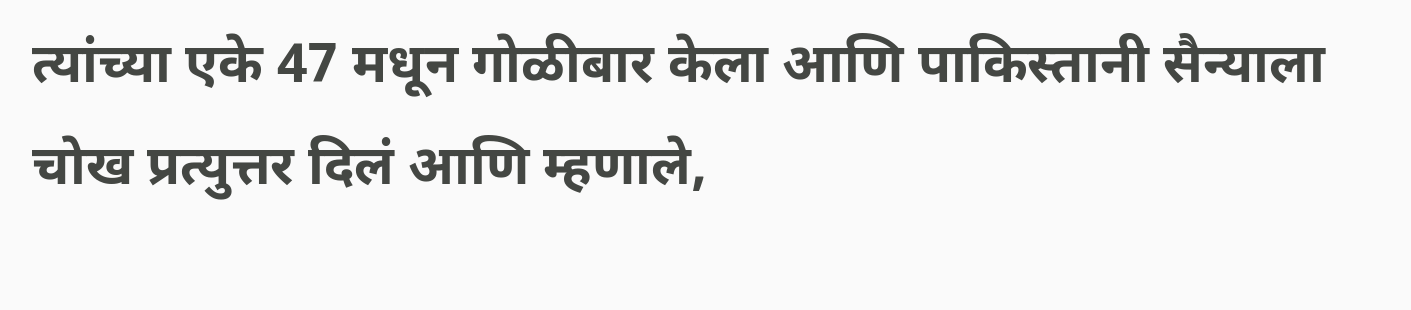त्यांच्या एके 47 मधून गोळीबार केला आणि पाकिस्तानी सैन्याला चोख प्रत्युत्तर दिलं आणि म्हणाले,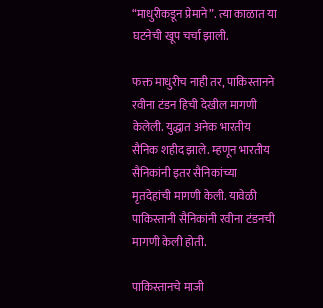“माधुरीकडून प्रेमाने”. त्या काळात या घटनेची खूप चर्चा झाली.

फक्त माधुरीच नाही तर, पाकिस्तानने रवीना टंडन हिची देखील मागणी केलेली. युद्धात अनेक भारतीय सैनिक शहीद झाले. म्हणून भारतीय सैनिकांनी इतर सैनिकांच्या मृतदेहांची मागणी केली. यावेळी पाकिस्तानी सैनिकांनी रवीना टंडनची मागणी केली होती.

पाकिस्तानचे माजी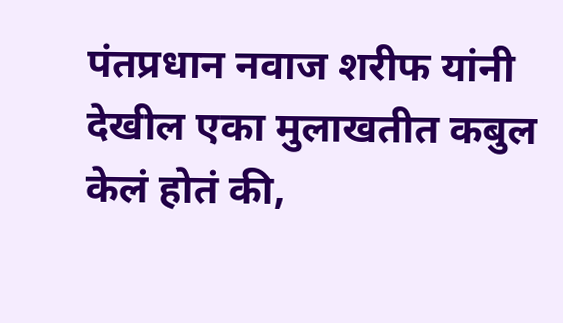पंतप्रधान नवाज शरीफ यांनी देखील एका मुलाखतीत कबुल केलं होतं की,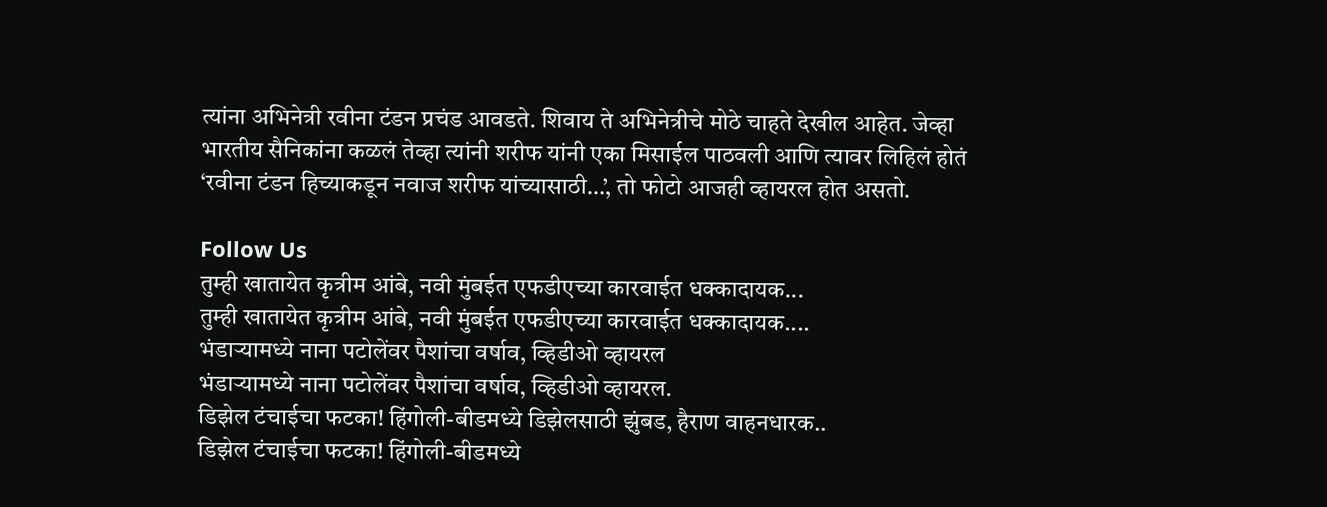त्यांना अभिनेत्री रवीना टंडन प्रचंड आवडते. शिवाय ते अभिनेत्रीचे मोठे चाहते देखील आहेत. जेव्हा भारतीय सैनिकांना कळलं तेव्हा त्यांनी शरीफ यांनी एका मिसाईल पाठवली आणि त्यावर लिहिलं होतं ‘रवीना टंडन हिच्याकडून नवाज शरीफ यांच्यासाठी…’, तो फोटो आजही व्हायरल होत असतो.

Follow Us
तुम्ही खातायेत कृत्रीम आंबे, नवी मुंबईत एफडीएच्या कारवाईत धक्कादायक...
तुम्ही खातायेत कृत्रीम आंबे, नवी मुंबईत एफडीएच्या कारवाईत धक्कादायक....
भंडाऱ्यामध्ये नाना पटोलेंवर पैशांचा वर्षाव, व्हिडीओ व्हायरल
भंडाऱ्यामध्ये नाना पटोलेंवर पैशांचा वर्षाव, व्हिडीओ व्हायरल.
डिझेल टंचाईचा फटका! हिंगोली-बीडमध्ये डिझेलसाठी झुंबड, हैराण वाहनधारक..
डिझेल टंचाईचा फटका! हिंगोली-बीडमध्ये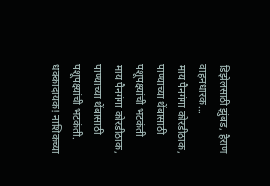डिझेलसाठी झुंबड, हैराण वाहनधारक...
माय पैनगंगा कोरडीठाक, पाण्याच्या थेंबासाठी पशूपक्ष्यांची भटकंती
माय पैनगंगा कोरडीठाक, पाण्याच्या थेंबासाठी पशूपक्ष्यांची भटकंती.
धक्कादायक! नाशिकच्या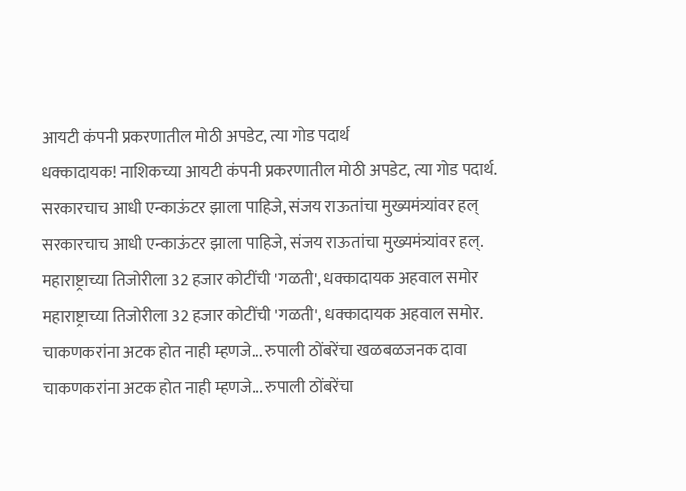आयटी कंपनी प्रकरणातील मोठी अपडेट, त्या गोड पदार्थ
धक्कादायक! नाशिकच्या आयटी कंपनी प्रकरणातील मोठी अपडेट, त्या गोड पदार्थ.
सरकारचाच आधी एन्काऊंटर झाला पाहिजे, संजय राऊतांचा मुख्यमंत्र्यांवर हल्
सरकारचाच आधी एन्काऊंटर झाला पाहिजे, संजय राऊतांचा मुख्यमंत्र्यांवर हल्.
महाराष्ट्राच्या तिजोरीला 32 हजार कोटींची 'गळती', धक्कादायक अहवाल समोर
महाराष्ट्राच्या तिजोरीला 32 हजार कोटींची 'गळती', धक्कादायक अहवाल समोर.
चाकणकरांना अटक होत नाही म्हणजे... रुपाली ठोंबरेंचा खळबळजनक दावा
चाकणकरांना अटक होत नाही म्हणजे... रुपाली ठोंबरेंचा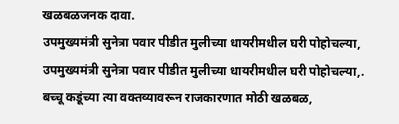खळबळजनक दावा.
उपमुख्यमंत्री सुनेत्रा पवार पीडीत मुलीच्या धायरीमधील घरी पोहोचल्या,
उपमुख्यमंत्री सुनेत्रा पवार पीडीत मुलीच्या धायरीमधील घरी पोहोचल्या,.
बच्चू कडूंच्या त्या वक्तव्यावरून राजकारणात मोठी खळबळ,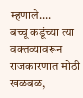म्हणाले....
बच्चू कडूंच्या त्या वक्तव्यावरून राजकारणात मोठी खळबळ,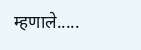म्हणाले.....